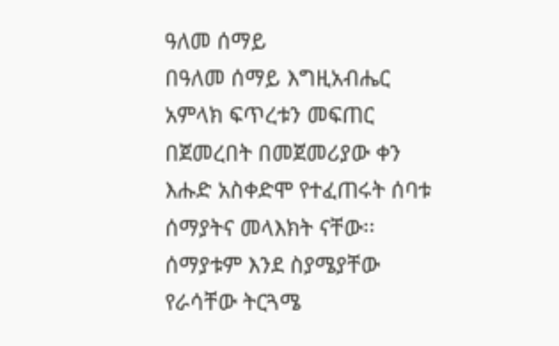ዓለመ ሰማይ
በዓለመ ሰማይ እግዚአብሔር አምላክ ፍጥረቱን መፍጠር በጀመረበት በመጀመሪያው ቀን እሑድ አስቀድሞ የተፈጠሩት ሰባቱ ሰማያትና መላእክት ናቸው፡፡ ሰማያቱም እንደ ስያሜያቸው የራሳቸው ትርጓሜ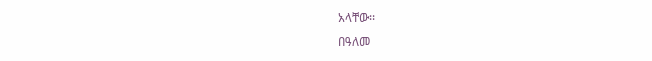አላቸው፡፡
በዓለመ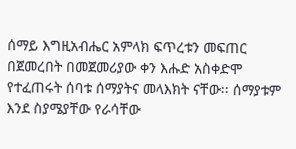ሰማይ እግዚአብሔር አምላክ ፍጥረቱን መፍጠር በጀመረበት በመጀመሪያው ቀን እሑድ አስቀድሞ የተፈጠሩት ሰባቱ ሰማያትና መላእክት ናቸው፡፡ ሰማያቱም እንደ ስያሜያቸው የራሳቸው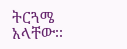ትርጓሜ አላቸው፡፡